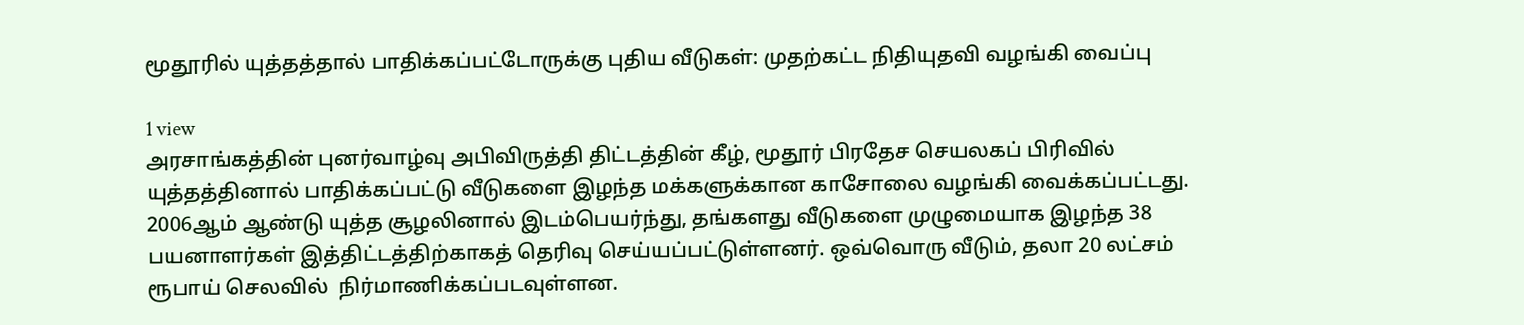மூதூரில் யுத்தத்தால் பாதிக்கப்பட்டோருக்கு புதிய வீடுகள்: முதற்கட்ட நிதியுதவி வழங்கி வைப்பு

1 view
அரசாங்கத்தின் புனர்வாழ்வு அபிவிருத்தி திட்டத்தின் கீழ், மூதூர் பிரதேச செயலகப் பிரிவில் யுத்தத்தினால் பாதிக்கப்பட்டு வீடுகளை இழந்த மக்களுக்கான காசோலை வழங்கி வைக்கப்பட்டது. 2006ஆம் ஆண்டு யுத்த சூழலினால் இடம்பெயர்ந்து, தங்களது வீடுகளை முழுமையாக இழந்த 38 பயனாளர்கள் இத்திட்டத்திற்காகத் தெரிவு செய்யப்பட்டுள்ளனர். ஒவ்வொரு வீடும், தலா 20 லட்சம் ரூபாய் செலவில்  நிர்மாணிக்கப்படவுள்ளன.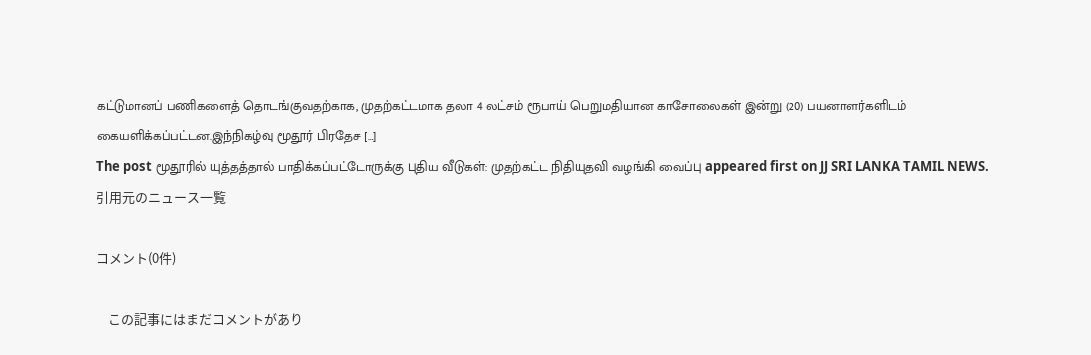கட்டுமானப் பணிகளைத் தொடங்குவதற்காக, முதற்கட்டமாக தலா 4 லட்சம் ரூபாய் பெறுமதியான காசோலைகள் இன்று (20) பயனாளர்களிடம் கையளிக்கப்பட்டன.இந்நிகழ்வு மூதூர் பிரதேச […]
The post மூதூரில் யுத்தத்தால் பாதிக்கப்பட்டோருக்கு புதிய வீடுகள்: முதற்கட்ட நிதியுதவி வழங்கி வைப்பு appeared first on JJ SRI LANKA TAMIL NEWS.
引用元のニュース一覧

コメント(0件)

    この記事にはまだコメントがあり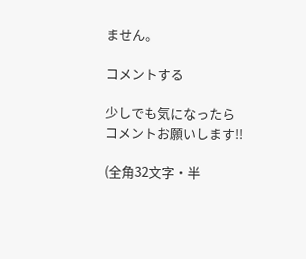ません。

コメントする

少しでも気になったらコメントお願いします!!

(全角32文字・半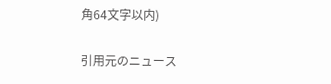角64文字以内)

引用元のニュース